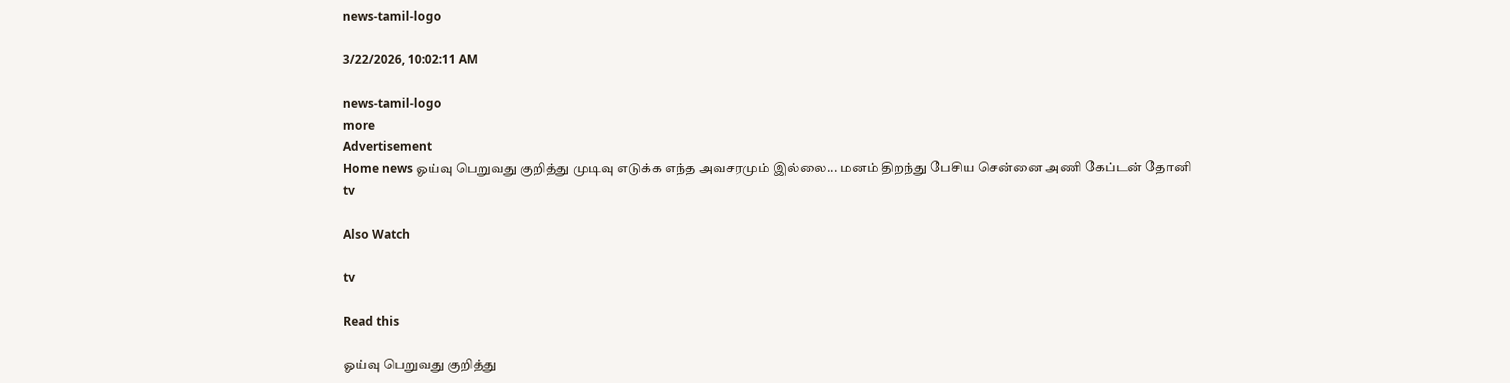news-tamil-logo

3/22/2026, 10:02:11 AM

news-tamil-logo
more
Advertisement
Home news ஓய்வு பெறுவது குறித்து முடிவு எடுக்க எந்த அவசரமும் இல்லை... மனம் திறந்து பேசிய சென்னை அணி கேப்டன் தோனி
tv

Also Watch

tv

Read this

ஓய்வு பெறுவது குறித்து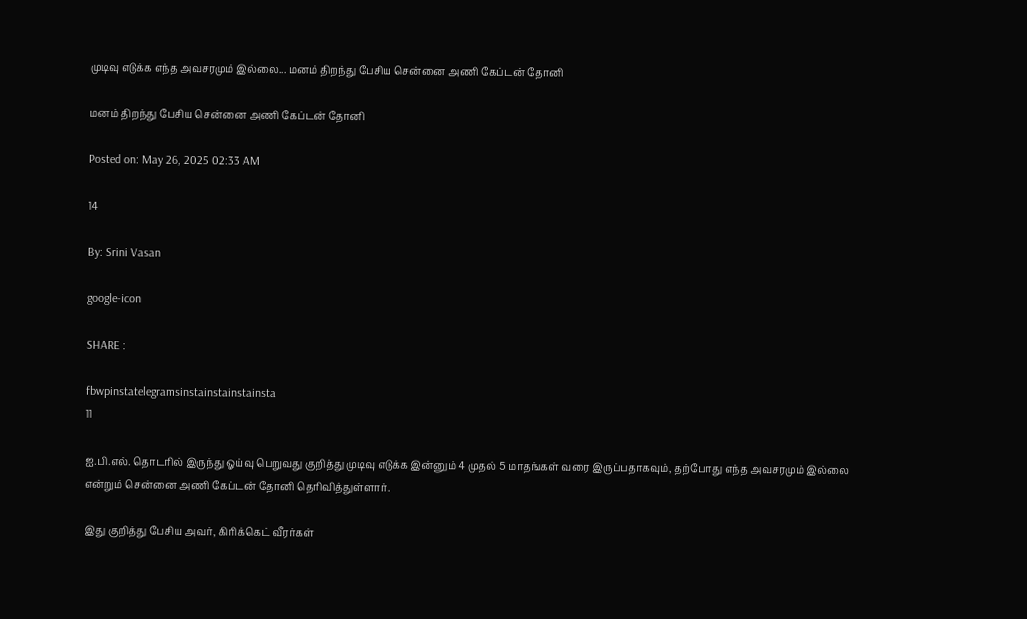முடிவு எடுக்க எந்த அவசரமும் இல்லை... மனம் திறந்து பேசிய சென்னை அணி கேப்டன் தோனி

மனம் திறந்து பேசிய சென்னை அணி கேப்டன் தோனி

Posted on: May 26, 2025 02:33 AM

14

By: Srini Vasan

google-icon

SHARE :

fbwpinstatelegramsinstainstainstainsta
11

ஐ.பி.எல். தொடரில் இருந்து ஓய்வு பெறுவது குறித்து முடிவு எடுக்க இன்னும் 4 முதல் 5 மாதங்கள் வரை இருப்பதாகவும், தற்போது எந்த அவசரமும் இல்லை என்றும் சென்னை அணி கேப்டன் தோனி தெரிவித்துள்ளார்.

இது குறித்து பேசிய அவர், கிரிக்கெட் வீரர்கள்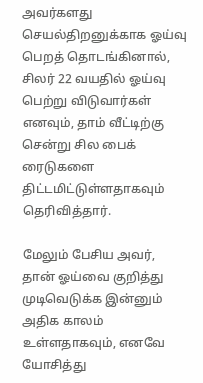அவர்களது செயல்திறனுக்காக ஓய்வு பெறத் தொடங்கினால், சிலர் 22 வயதில் ஓய்வு பெற்று விடுவார்கள் எனவும், தாம் வீட்டிற்கு சென்று சில பைக் ரைடுகளை திட்டமிட்டுள்ளதாகவும் தெரிவித்தார்.

மேலும் பேசிய அவர், தான் ஓய்வை குறித்து முடிவெடுக்க இன்னும் அதிக காலம் உள்ளதாகவும், எனவே யோசித்து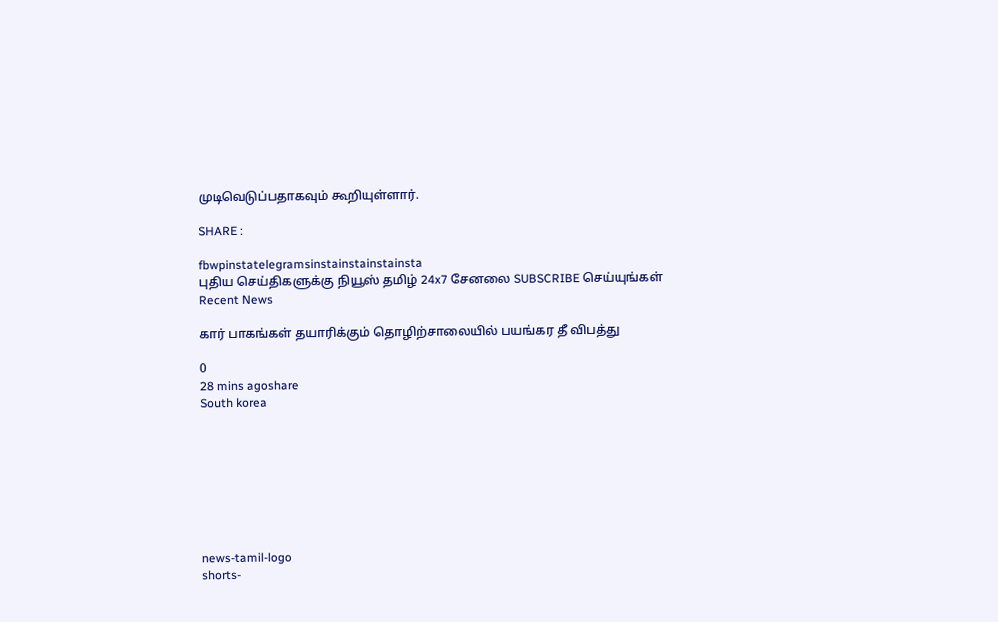முடிவெடுப்பதாகவும் கூறியுள்ளார்.

SHARE :

fbwpinstatelegramsinstainstainstainsta
புதிய செய்திகளுக்கு நியூஸ் தமிழ் 24x7 சேனலை SUBSCRIBE செய்யுங்கள்
Recent News

கார் பாகங்கள் தயாரிக்கும் தொழிற்சாலையில் பயங்கர தீ விபத்து

0
28 mins agoshare
South korea








news-tamil-logo
shorts-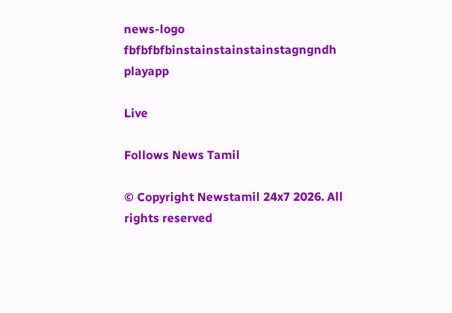news-logo
fbfbfbfbinstainstainstainstagngndh
playapp

Live

Follows News Tamil

© Copyright Newstamil 24x7 2026. All rights reserved